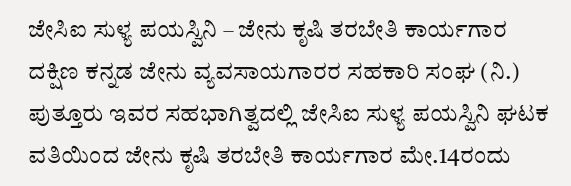ಜೇಸಿಐ ಸುಳ್ಯ ಪಯಸ್ವಿನಿ – ಜೇನು ಕೃಷಿ ತರಬೇತಿ ಕಾರ್ಯಗಾರ
ದಕ್ಷಿಣ ಕನ್ನಡ ಜೇನು ವ್ಯವಸಾಯಗಾರರ ಸಹಕಾರಿ ಸಂಘ (ನಿ.) ಪುತ್ತೂರು ಇವರ ಸಹಭಾಗಿತ್ವದಲ್ಲಿ ಜೇಸಿಐ ಸುಳ್ಯ ಪಯಸ್ವಿನಿ ಘಟಕ ವತಿಯಿಂದ ಜೇನು ಕೃಷಿ ತರಬೇತಿ ಕಾರ್ಯಗಾರ ಮೇ.14ರಂದು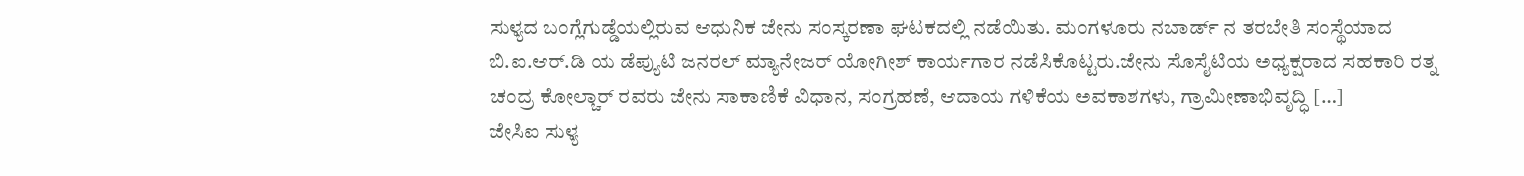ಸುಳ್ಯದ ಬಂಗ್ಲೆಗುಡ್ಡೆಯಲ್ಲಿರುವ ಆಧುನಿಕ ಜೇನು ಸಂಸ್ಕರಣಾ ಘಟಕದಲ್ಲಿ ನಡೆಯಿತು. ಮಂಗಳೂರು ನಬಾರ್ಡ್ ನ ತರಬೇತಿ ಸಂಸ್ಥೆಯಾದ ಬಿ.ಐ.ಆರ್.ಡಿ ಯ ಡೆಪ್ಯುಟಿ ಜನರಲ್ ಮ್ಯಾನೇಜರ್ ಯೋಗೀಶ್ ಕಾರ್ಯಗಾರ ನಡೆಸಿಕೊಟ್ಟರು.ಜೇನು ಸೊಸೈಟಿಯ ಅಧ್ಯಕ್ಷರಾದ ಸಹಕಾರಿ ರತ್ನ ಚಂದ್ರ ಕೋಲ್ಚಾರ್ ರವರು ಜೇನು ಸಾಕಾಣಿಕೆ ವಿಧಾನ, ಸಂಗ್ರಹಣೆ, ಆದಾಯ ಗಳಿಕೆಯ ಅವಕಾಶಗಳು, ಗ್ರಾಮೀಣಾಭಿವೃದ್ಧಿ […]
ಜೇಸಿಐ ಸುಳ್ಯ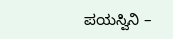ಪಯಸ್ವಿನಿ –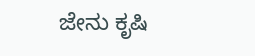ಜೇನು ಕೃಷಿ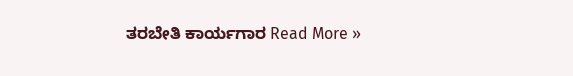ತರಬೇತಿ ಕಾರ್ಯಗಾರ Read More »